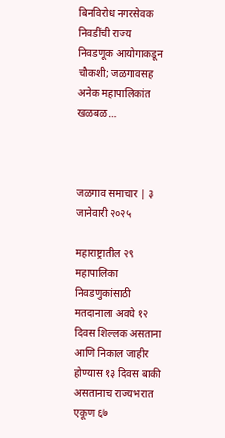बिनविरोध नगरसेवक निवडींची राज्य निवडणूक आयोगाकडून चौकशी; जळगावसह अनेक महापालिकांत खळबळ…



जळगाव समाचार | ३ जानेवारी २०२५

महाराष्ट्रातील २९ महापालिका निवडणुकांसाठी मतदानाला अवघे १२ दिवस शिल्लक असताना आणि निकाल जाहीर होण्यास १३ दिवस बाकी असतानाच राज्यभरात एकूण ६७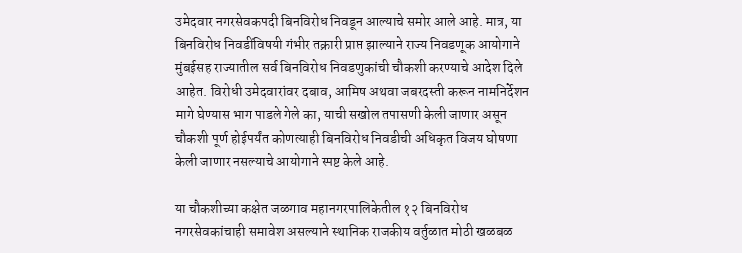उमेदवार नगरसेवकपदी बिनविरोध निवडून आल्याचे समोर आले आहे. मात्र, या बिनविरोध निवडींविषयी गंभीर तक्रारी प्राप्त झाल्याने राज्य निवडणूक आयोगाने मुंबईसह राज्यातील सर्व बिनविरोध निवडणुकांची चौकशी करण्याचे आदेश दिले आहेत. विरोधी उमेदवारांवर दबाव, आमिष अथवा जबरदस्ती करून नामनिर्देशन मागे घेण्यास भाग पाडले गेले का, याची सखोल तपासणी केली जाणार असून चौकशी पूर्ण होईपर्यंत कोणत्याही बिनविरोध निवडीची अधिकृत विजय घोषणा केली जाणार नसल्याचे आयोगाने स्पष्ट केले आहे.

या चौकशीच्या कक्षेत जळगाव महानगरपालिकेतील १२ बिनविरोध नगरसेवकांचाही समावेश असल्याने स्थानिक राजकीय वर्तुळात मोठी खळबळ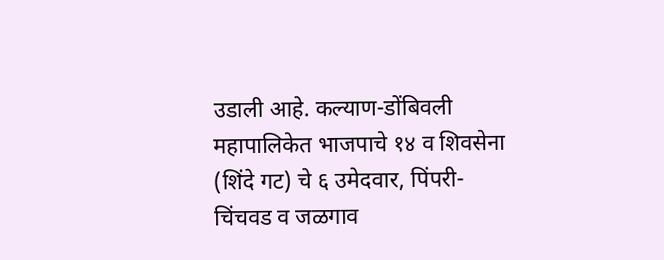उडाली आहे. कल्याण-डोंबिवली महापालिकेत भाजपाचे १४ व शिवसेना (शिंदे गट) चे ६ उमेदवार, पिंपरी-चिंचवड व जळगाव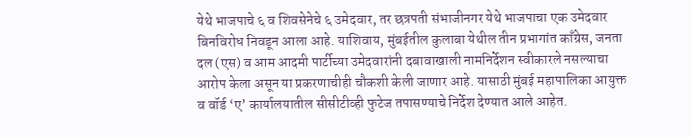येथे भाजपाचे ६ व शिवसेनेचे ६ उमेदवार, तर छत्रपती संभाजीनगर येथे भाजपाचा एक उमेदवार बिनविरोध निवडून आला आहे. याशिवाय, मुंबईतील कुलाबा येथील तीन प्रभागांत काँग्रेस, जनता दल (एस) व आम आदमी पार्टीच्या उमेदवारांनी दबावाखाली नामनिर्देशन स्वीकारले नसल्याचा आरोप केला असून या प्रकरणाचीही चौकशी केली जाणार आहे. यासाठी मुंबई महापालिका आयुक्त व वॉर्ड ‘ए’ कार्यालयातील सीसीटीव्ही फुटेज तपासण्याचे निर्देश देण्यात आले आहेत.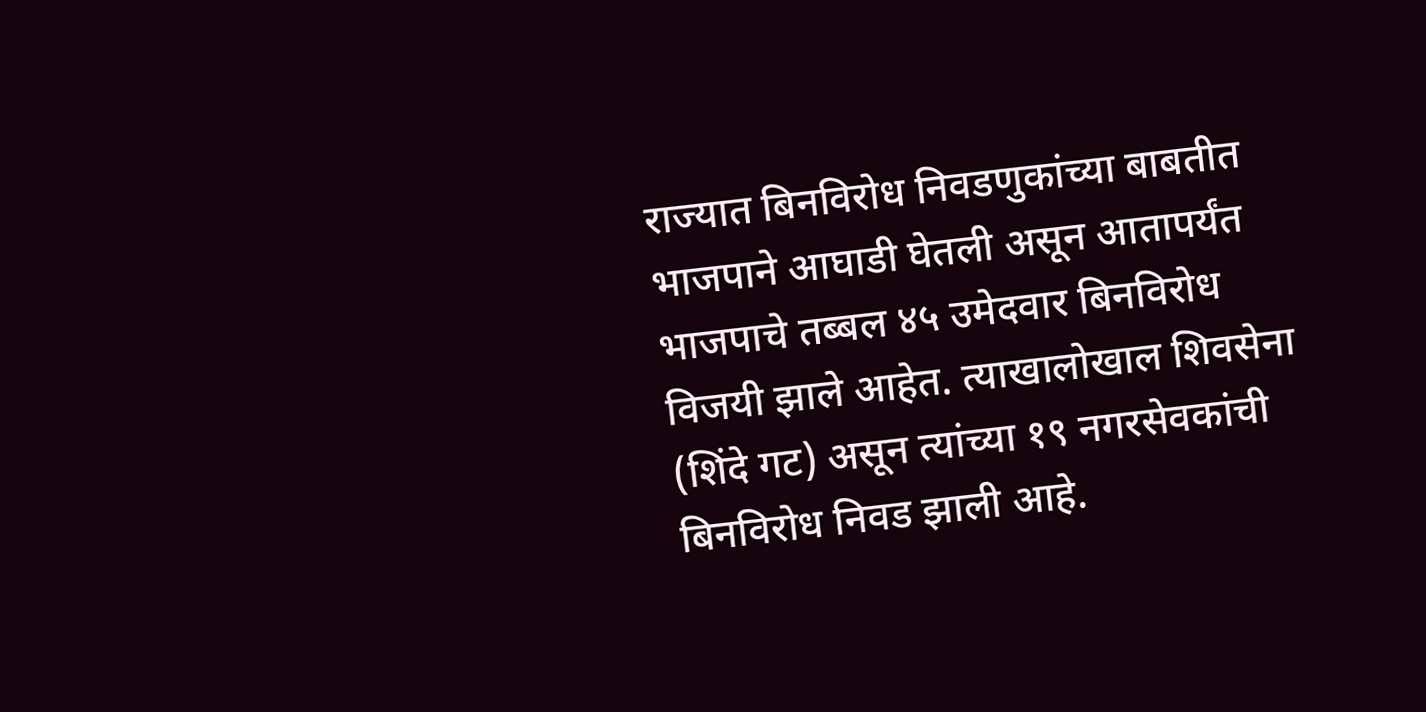राज्यात बिनविरोध निवडणुकांच्या बाबतीत भाजपाने आघाडी घेतली असून आतापर्यंत भाजपाचे तब्बल ४५ उमेदवार बिनविरोध विजयी झाले आहेत. त्याखालोखाल शिवसेना (शिंदे गट) असून त्यांच्या १९ नगरसेवकांची बिनविरोध निवड झाली आहे.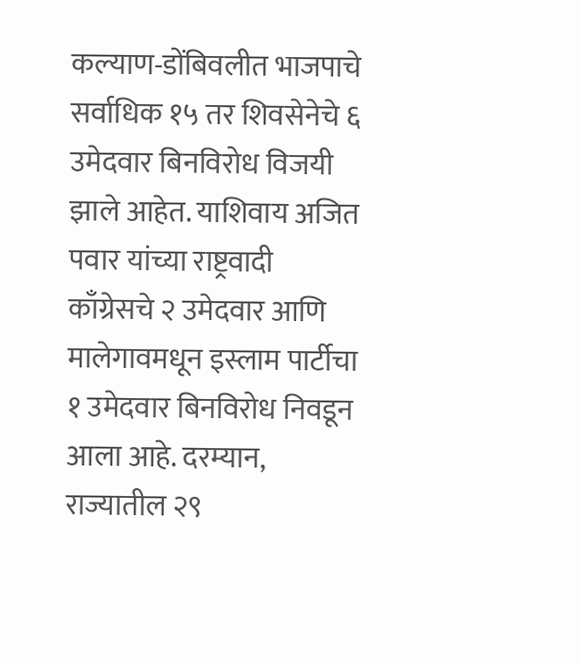कल्याण-डोंबिवलीत भाजपाचे सर्वाधिक १५ तर शिवसेनेचे ६ उमेदवार बिनविरोध विजयी झाले आहेत. याशिवाय अजित पवार यांच्या राष्ट्रवादी काँग्रेसचे २ उमेदवार आणि मालेगावमधून इस्लाम पार्टीचा १ उमेदवार बिनविरोध निवडून आला आहे. दरम्यान, राज्यातील २९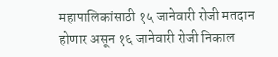महापालिकांसाठी १५ जानेवारी रोजी मतदान होणार असून १६ जानेवारी रोजी निकाल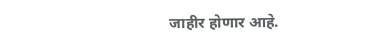जाहीर होणार आहे.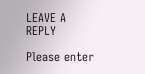LEAVE A REPLY

Please enter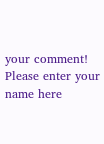your comment!
Please enter your name here